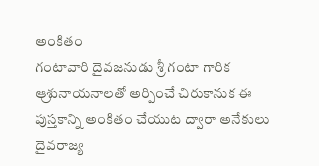అంకితం
గంటావారి దైవజనుడు శ్రీ గంటా గారిక ఆ్రశునాయనాలతో అర్పించే చిరుకానుక ఈ పుస్తకాన్ని అంకితం చేయుట ద్వారా అనేకులు దైవరాజ్య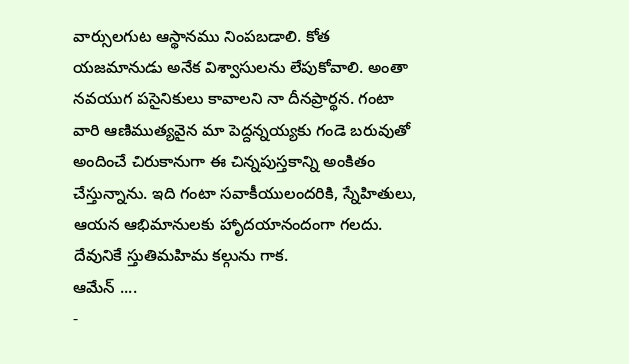వార్సులగుట ఆస్థానము నింపబడాలి. కోత యజమానుడు అనేక విశ్వాసులను లేపుకోవాలి. అంతా నవయుగ పసైనికులు కావాలని నా దీనప్రార్థన. గంటా వారి ఆణిముత్యవైన మా పెద్దన్నయ్యకు గండె బరువుతో అందించే చిరుకానుగా ఈ చిన్నపుస్తకాన్ని అంకితం చేస్తున్నాను. ఇది గంటా సవాకీయులందరికి, స్నేహితులు, ఆయన ఆభిమానులకు హాృదయానందంగా గలదు. దేవునికే స్తుతిమహిమ కల్గును గాక.
ఆమేన్ ....
-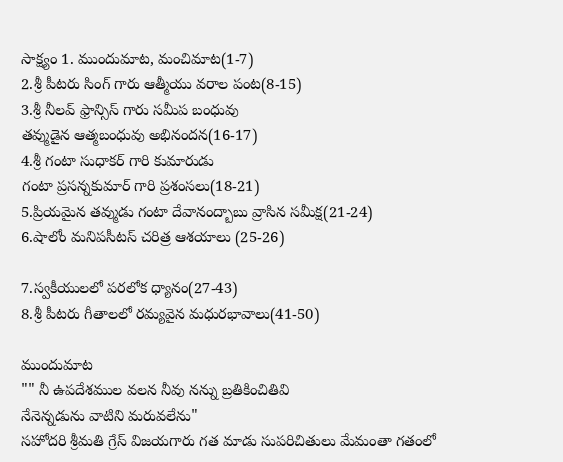సాక్ష్యం 1. ముందుమాట, మంచిమాట(1-7)
2.శ్రీ పీటరు సింగ్ గారు ఆత్మీయు వరాల పంట(8-15)
3.శ్రీ నీలవ్ ఫ్రాన్సిస్ గారు సమీప బంధువు
తవ్ముడైన ఆత్మబంధువు అభినందన(16-17)
4.శ్రీ గంటా సుధాకర్ గారి కుమారుడు
గంటా ప్రసన్నకుమార్ గారి ప్రశంసలు(18-21)
5.ప్రియమైన తవ్ముడు గంటా దేవానంద్బాబు వ్రాసిన సమీక్ష(21-24)
6.షాలోం మనిపసీటస్ చరిత్ర ఆశయాలు (25-26)

7.స్వకీయులలో పరలోక ధ్యానం(27-43)
8.శ్రీ పీటరు గీతాలలో రమ్యవైన మధురభావాలు(41-50)

ముందుమాట
"" నీ ఉపదేశముల వలన నీవు నన్ను బ్రతికించితివి
నేనెన్నడును వాటిని మరువలేను"
సహోదరి శ్రీమతి గ్రేస్ విజయగారు గత మాడు సుపరిచితులు మేమంతా గతంలో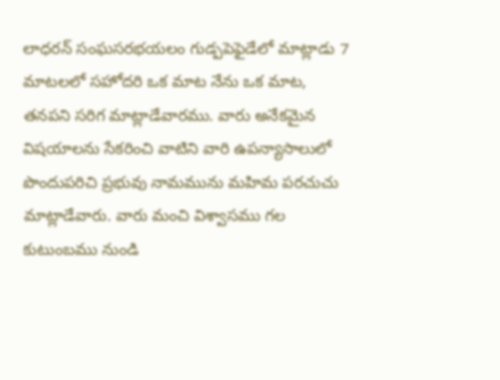లాధరన్ సంఘసరభయలం గుడ్పపెఫైడేలో మాట్లాడు 7 మాటలలో సహోదరి ఒక మాట నేను ఒక మాట, తనపని సరిగ మాట్లాడేవారము. వారు అనేకమైన విషయాలను సేకరించి వాటిని వారి ఉపన్యాసాలులో పొందుపరిచి ప్రభువు నామమును మహిమ పరచుచు మాట్లాడేవారు. వారు మంచి విశ్వాసము గల కుటుంబము నుండి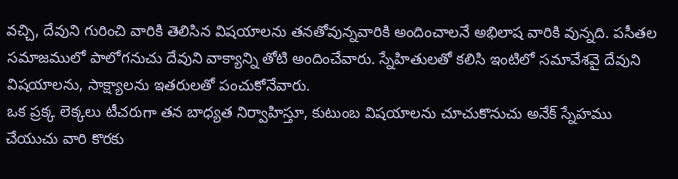వచ్చి, దేవుని గురించి వారికి తెలిసిన విషయాలను తనతోవున్నవారికి అందించాలనే అభిలాష వారికి వున్నది. పసీతల సమాజములో పాలోగనుచు దేవుని వాక్యాన్ని తోటి అందించేవారు. స్నేహితులతో కలిసి ఇంటిలో సమావేశవై దేవుని విషయాలను, సాక్ష్యాలను ఇతరులతో పంచుకోనేవారు.
ఒక ప్రక్క లెక్కలు టీచరుగా తన బాధ్యత నిర్వాహిస్తూ, కుటుంబ విషయాలను చూచుకొనుచు అనేక్ స్నేహము చేయుచు వారి కొరకు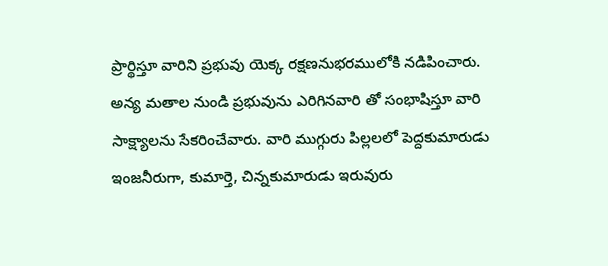ప్రార్థిస్తూ వారిని ప్రభువు యెక్క రక్షణనుభరములోకి నడిపించారు. అన్య మతాల నుండి ప్రభువును ఎరిగినవారి తో సంభాషిస్తూ వారి సాక్ష్యాలను సేకరించేవారు. వారి ముగ్గురు పిల్లలలో పెద్దకుమారుడు ఇంజనీరుగా, కుమార్తె, చిన్నకుమారుడు ఇరువురు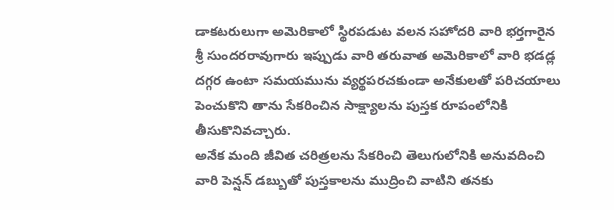డాకటరులుగా అమెరికాలో స్థిరపడుట వలన సహోదరి వారి భర్తగారైన శ్రీ సుందరరావుగారు ఇప్పుడు వారి తరువాత అమెరికాలో వారి భడడ్ల దగ్గర ఉంటా సమయమును వ్యర్థపరచకుండా అనేకులతో పరిచయాలు పెంచుకొని తాను సేకరించిన సాక్ష్యాలను పుస్తక రూపంలోనికి తీసుకొనివచ్చారు.
అనేక మంది జీవిత చరిత్రలను సేకరించి తెలుగులోనికి అనువదించి వారి పెన్షన్ డబ్బుతో పుస్తకాలను ముద్రించి వాటిని తనకు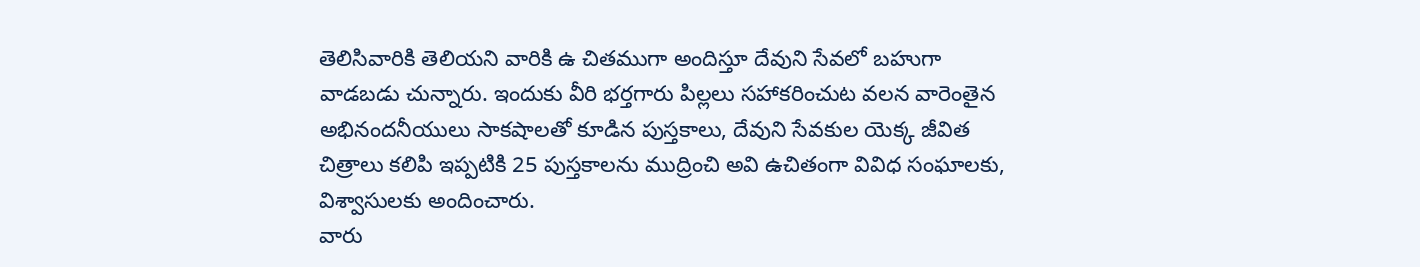తెలిసివారికి తెలియని వారికి ఉ చితముగా అందిస్తూ దేవుని సేవలో బహుగా వాడబడు చున్నారు. ఇందుకు వీరి భర్తగారు పిల్లలు సహాకరించుట వలన వారెంతైన అభినందనీయులు సాకషాలతో కూడిన పుస్తకాలు, దేవుని సేవకుల యెక్క జీవిత చిత్రాలు కలిపి ఇప్పటికి 25 పుస్తకాలను ముద్రించి అవి ఉచితంగా వివిధ సంఘాలకు, విశ్వాసులకు అందించారు.
వారు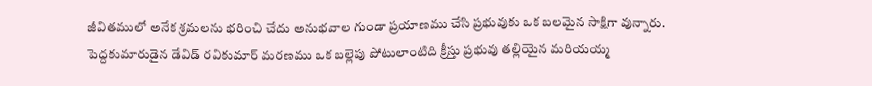జీవితములో అనేక శ్రమలను భరించి చేదు అనుభవాల గుండా ప్రయాణము చేసి ప్రభువుకు ఒక బలమైన సాక్షిగా వున్నారు. పెద్దకుమారుడైన డేవిడ్ రవికుమార్ మరణము ఒక బల్లెపు పోటులాంటిది క్రీస్తు ప్రభువు తల్లియైన మరియయ్మ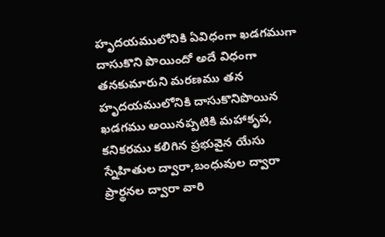హృదయములోనికి ఏవిధంగా ఖడగముగా దాసుకొని పొయిందో అదే విధంగా తనకుమారుని మరణము తన హృదయములోనికి దాసుకొనిపొయిన ఖడగము అయినప్పటికి మహాకృప, కనికరము కలిగిన ప్రభువైన యేసు స్నేహితుల ద్వారా,బంధువుల ద్వారా ప్రార్థనల ద్వారా వారి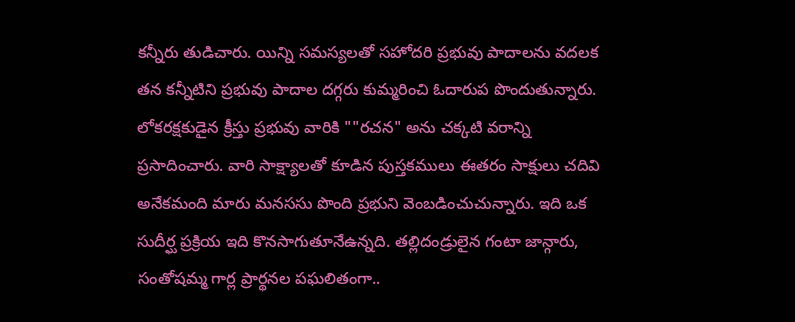కన్నీరు తుడిచారు. యిన్ని సమస్యలతో సహోదరి ప్రభువు పాదాలను వదలక తన కన్నీటిని ప్రభువు పాదాల దగ్గరు కుమ్మరించి ఓదారుప పొందుతున్నారు.
లోకరక్షకుడైన క్రీస్తు ప్రభువు వారికి ""రచన" అను చక్కటి వరాన్ని ప్రసాదించారు. వారి సాక్ష్యాలతో కూడిన పుస్తకములు ఈతరం సాక్షులు చదివి అనేకమంది మారు మనససు పొంది ప్రభుని వెంబడించుచున్నారు. ఇది ఒక సుదీర్ఘ ప్రక్రియ ఇది కొనసాగుతూనేఉన్నది. తల్లిదండ్రులైన గంటా జాన్గారు, సంతోషమ్మ గార్ల ప్రార్థనల పఘలితంగా..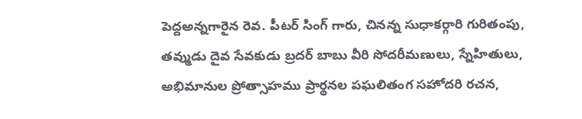పెద్దఅన్నగారైన రెవ. పీటర్ సింగ్ గారు, చినన్న సుధాకర్గారి గురితంపు, తవ్ముడు దైవ సేవకుడు బ్రదర్ బాబు వీరి సోదరీమణులు, స్నేహితులు, అభిమానుల ప్రోత్సాహము ప్రార్థనల పఘలితంగ సహోదరి రచన,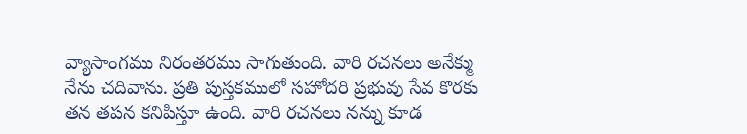వ్యాసాంగము నిరంతరము సాగుతుంది. వారి రచనలు అనేక్ము నేను చదివాను. ప్రతి పుస్తకములో సహోదరి ప్రభువు సేవ కొరకు తన తపన కనిపిస్తూ ఉంది. వారి రచనలు నన్ను కూడ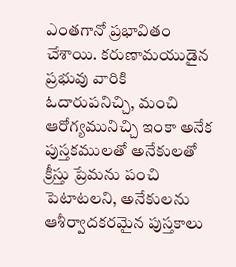ఎంతగానో ప్రభావితం చేశాయి. కరుణామయుడైన ప్రభువు వారికి ఓదారుపనిచ్చి, మంచి ఆరోగ్యమునిచ్చి ఇంకా అనేక పుస్తకములతో అనేకులతో క్రీస్తు ప్రేమను పంచి పెటాటలని, అనేకులను ఆశీర్వాదకరమైన పుస్తకాలు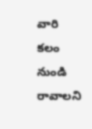వారి కలం నుండి రావాలని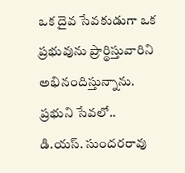ఒక దైవ సేవకుడుగా ఒక ప్రభువును ప్రార్థిస్తువారిని అభినందిస్తున్నాను.
ప్రభుని సేవలో..
డి.యస్. సుందరరావు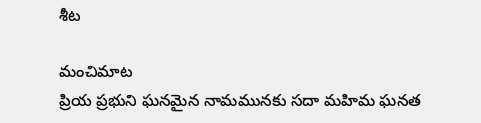శీట

మంచిమాట
ప్రియ ప్రభుని ఘనమైన నామమునకు సదా మహిమ ఘనత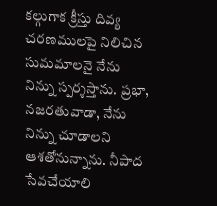కల్గుగాక క్రీస్తు దివ్య చరణములపై నిలిచిన సుమమాలనై నేను నిన్ను స్పర్శస్తాను. ప్రభా, నజరతువాడా, నేను నిన్ను చూడాలని ఆశతోనున్నాను. నీపాద సేవచేయాలి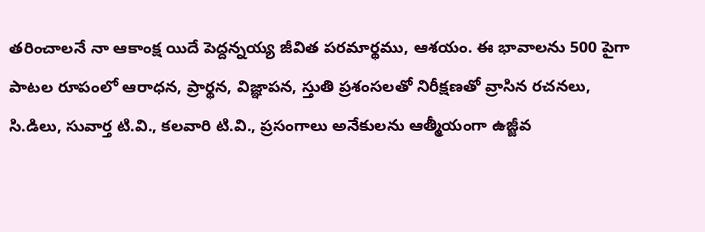తరించాలనే నా ఆకాంక్ష యిదే పెద్దన్నయ్య జీవిత పరమార్థము, ఆశయం. ఈ భావాలను 500 పైగా పాటల రూపంలో ఆరాధన, ప్రార్థన, విజ్ఞాపన, స్తుతి ప్రశంసలతో నిరీక్షణతో వ్రాసిన రచనలు, సి.డిలు, సువార్త టి.వి., కలవారి టి.వి., ప్రసంగాలు అనేకులను ఆత్మీయంగా ఉజ్జీవ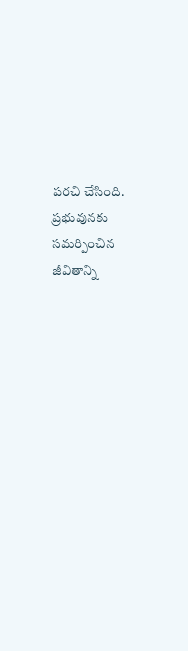పరచి చేసింది. ప్రభువునకు సమర్పించిన జీవితాన్ని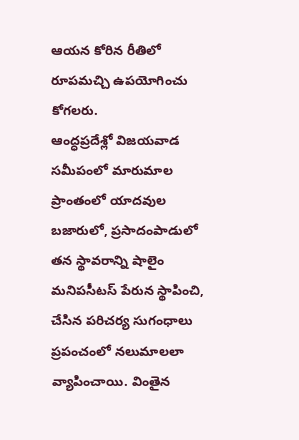ఆయన కోరిన రీతిలో రూపమచ్చి ఉపయోగించు కోగలరు.
ఆంద్ధప్రదేశ్లో విజయవాడ సమీపంలో మారుమాల ప్రాంతంలో యాదవుల బజారులో, ప్రసాదంపాడులో తన స్థావరాన్ని షాలైం మనిపసీటస్ పేరున స్థాపించి, చేసిన పరిచర్య సుగంధాలు ప్రపంచంలో నలుమాలలా వ్యాపించాయి. వింతైన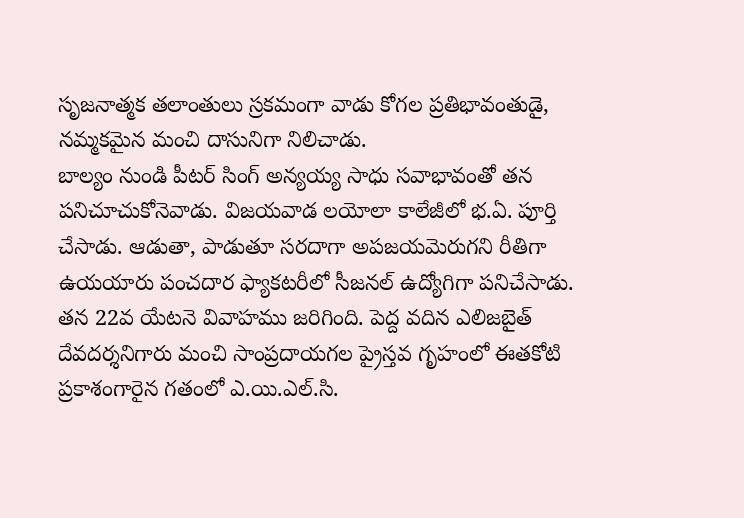సృజనాత్మక తలాంతులు స్రకమంగా వాడు కోగల ప్రతిభావంతుడై, నమ్మకమైన మంచి దాసునిగా నిలిచాడు.
బాల్యం నుండి పీటర్ సింగ్ అన్యయ్య సాధు సవాభావంతో తన పనిచూచుకోనెవాడు. విజయవాడ లయోలా కాలేజీలో భ.ఏ. పూర్తి చేసాడు. ఆడుతా, పాడుతూ సరదాగా అపజయవెురుగని రీతిగా ఉయయారు పంచదార ఫ్యాకటరీలో సీజనల్ ఉద్యోగిగా పనిచేసాడు. తన 22వ యేటనె వివాహము జరిగింది. పెద్ద వదిన ఎలిజబైత్ దేవదర్శనిగారు మంచి సాంప్రదాయగల ప్రైస్తవ గృహంలో ఈతకోటి ప్రకాశంగారైన గతంలో ఎ.యి.ఎల్.సి.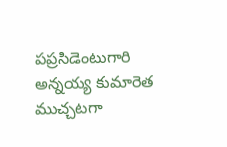పప్రసిడెంటుగారి అన్నయ్య కుమారెత ముచ్చటగా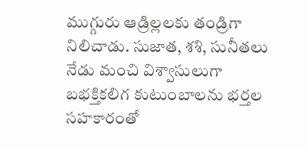ముగ్గురు ఆడ్రిల్లలకు తండ్రిగా నిలిచాడు. సుజాత, శశి, సునీతలు నేడు మంచి విశ్వాసులుగా బభక్తికలిగ కుటుంబాలను భర్తల సహకారంతో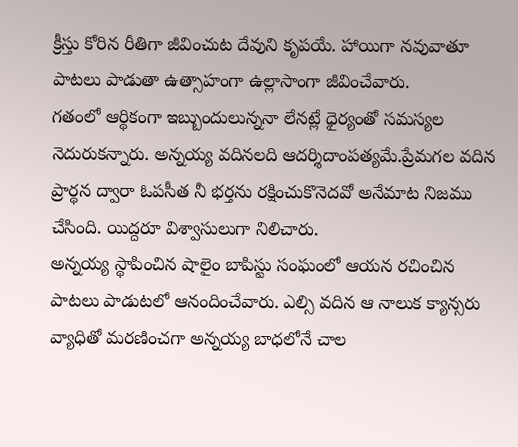క్రీస్తు కోరిన రీతిగా జీవించుట దేవుని కృపయే. హాయిగా నవువాతూ పాటలు పాడుతా ఉత్సాహంగా ఉల్లాసాంగా జీవించేవారు.
గతంలో ఆర్థికంగా ఇబ్బుందులున్ననా లేనట్లే ధైర్యంతో సమస్యల నెదురుకన్నారు. అన్నయ్య వదినలది ఆదర్శిదాంపత్యమే.ప్రేమగల వదిన ప్రార్థన ద్వారా ఓపసీత నీ భర్తను రక్షించుకొనెదవో అనేమాట నిజము చేసింది. యిద్దరూ విశ్వాసులుగా నిలిచారు.
అన్నయ్య స్థాపించిన షాలైం బాపిస్టు సంఘంలో ఆయన రచించిన పాటలు పాడుటలో ఆనందించేవారు. ఎల్సి వదిన ఆ నాలుక క్యాన్సరు వ్యాధితో మరణించగా అన్నయ్య బాధలోనే చాల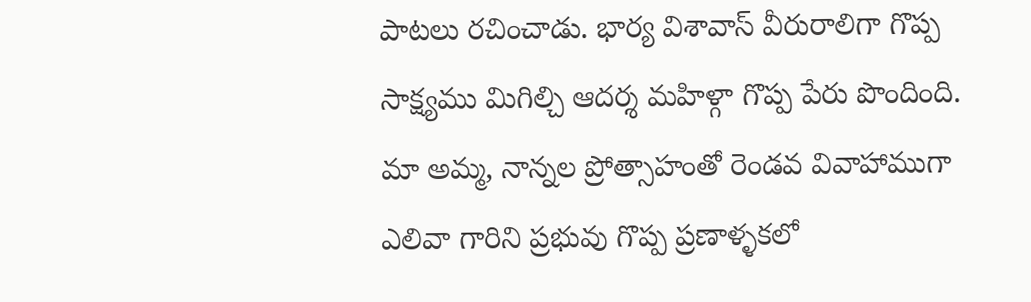పాటలు రచించాడు. భార్య విశావాస్ వీరురాలిగా గొప్ప సాక్ష్యము మిగిల్చి ఆదర్శ మహిళ్గా గొప్ప పేరు పొందింది. మా అమ్మ, నాన్నల ప్రోత్సాహంతో రెండవ వివాహాముగా ఎలివా గారిని ప్రభువు గొప్ప ప్రణాళ్ళకలో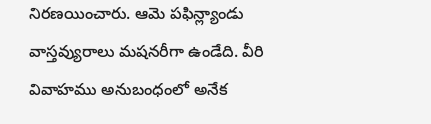నిరణయించారు. ఆమె పఫిన్ల్యాండు వాస్తవ్యురాలు మషనరీగా ఉండేది. వీరి వివాహము అనుబంధంలో అనేక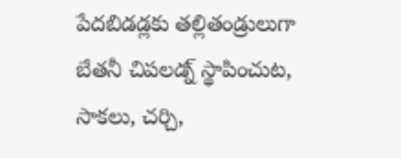పేదబిడడ్లకు తల్లితండ్రులుగా బేతనీ చిపలడ్న్ స్థాపించుట, సాకలు, చర్చి,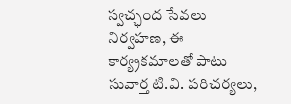స్వచ్ఛంద సేవలు నిర్వహణ, ఈ కార్య్రకమాలతో పాటు సువార్త టి.వి. పరిచర్యలు,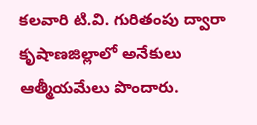కలవారి టి.వి. గురితంపు ద్వారా కృషాణజిల్లాలో అనేకులు ఆత్మీయమేలు పొందారు.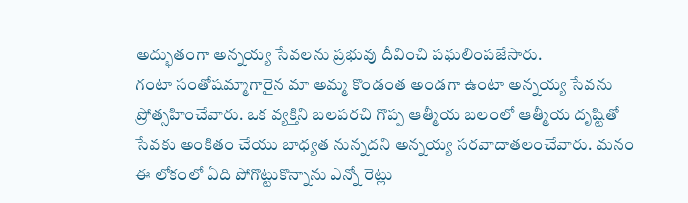అద్భుతంగా అన్నయ్య సేవలను ప్రభువు దీవించి పఘలింపజేసారు.
గంటా సంతోషమ్మాగారైన మా అమ్మ కొండంత అండగా ఉంటా అన్నయ్య సేవను ప్రోత్సహించేవారు. ఒక వ్యక్తిని బలపరచి గొప్ప ఆత్మీయ బలంలో ఆత్మీయ దృష్టితో సేవకు అంకితం చేయు బాధ్యత నున్నదని అన్నయ్య సరవాదాతలంచేవారు. మనం ఈ లోకంలో ఏది పోగొట్టుకొన్నాను ఎన్నో రెట్లు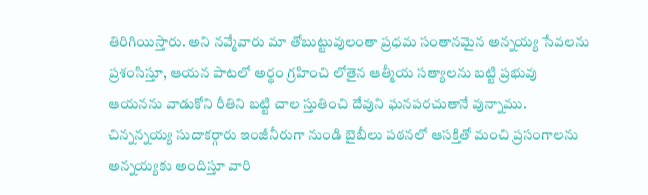తిరిగియిస్తారు. అని నవ్మేవారు మా తోబుట్టువులంతా ప్రధమ సంతానమైన అన్నయ్య సేవలను ప్రశంసిస్తూ, ఆయన పాటలో అర్థం గ్రహించి లోతైన ఆత్మీయ సత్యాలను బట్టి ప్రభువు ఆయనను వాడుకోని రీతిని బట్టి చాల స్తుతించి దేవుని ఘనపరచుతానే వున్నాము. చిన్నన్నయ్య సుదాకర్గారు ఇంజీనీరుగా నుండి బైబీలు పఠనలో ఆసక్తితో మంచి ప్రసంగాలను అన్నయ్యకు అందిస్తూ వారి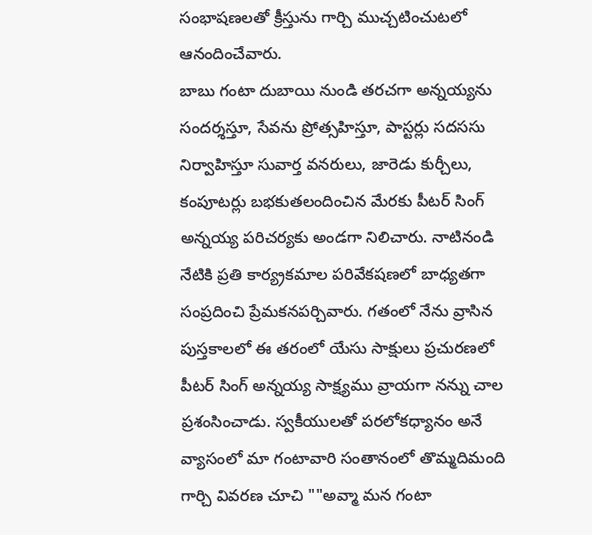సంభాషణలతో క్రీస్తును గార్చి ముచ్చటించుటలో ఆనందించేవారు.
బాబు గంటా దుబాయి నుండి తరచగా అన్నయ్యను సందర్శస్తూ, సేవను ప్రోత్సహిస్తూ, పాస్టర్లు సదససు నిర్వాహిస్తూ సువార్త వనరులు, జారెడు కుర్చీలు, కంపూటర్లు బభకుతలందించిన మేరకు పీటర్ సింగ్ అన్నయ్య పరిచర్యకు అండగా నిలిచారు. నాటినండి నేటికి ప్రతి కార్య్రకమాల పరివేకషణలో బాధ్యతగా సంప్రదించి ప్రేమకనపర్చివారు. గతంలో నేను వ్రాసిన పుస్తకాలలో ఈ తరంలో యేసు సాక్షులు ప్రచురణలో పీటర్ సింగ్ అన్నయ్య సాక్ష్యము వ్రాయగా నన్ను చాల ప్రశంసించాడు. స్వకీయులతో పరలోకధ్యానం అనే వ్యాసంలో మా గంటావారి సంతానంలో తొమ్మదిమంది గార్చి వివరణ చూచి ""అవ్మా మన గంటా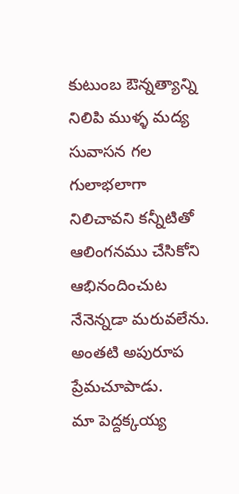కుటుంబ ఔన్నత్యాన్ని నిలిపి ముళ్ళ మద్య సువాసన గల గులాభలాగా నిలిచావని కన్నీటితో ఆలింగనము చేసికోని ఆభినందించుట నేనెన్నడా మరువలేను. అంతటి అపురూప ప్రేమచూపాడు.
మా పెద్దక్కయ్య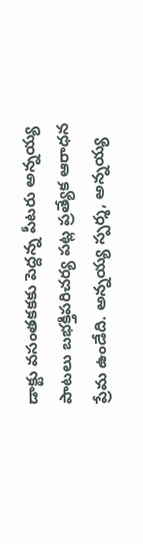డాక్టు వసంతకకకు పెద్దన్న పీటరు అన్నయ్య పాటలు బభక్తిపరిచర్య పట్ల ప్రత్యేక ఆరాధన ప్రేమ ఉండేది. అన్నయ్య స్పర్శ, అన్నయ్య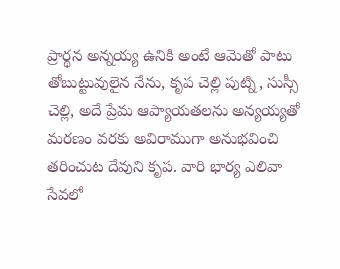ప్రార్థన అన్నయ్య ఉనికి అంటే ఆమెతో పాటు తోబుట్టువులైన నేను, కృప చెల్లి పుట్ని, సుస్సీ చెల్లి, అదే ప్రేమ ఆప్యాయతలను అన్యయ్యతో మరణం వరకు అవిరాముగా అనుభవించి తరించుట దేవుని కృప. వారి భార్య ఎలివా సేవలో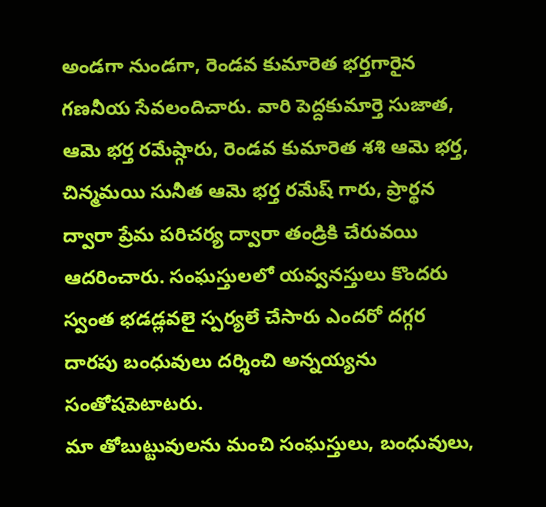అండగా నుండగా, రెండవ కుమారెత భర్తగారైన గణనీయ సేవలందిచారు. వారి పెద్దకుమార్తె సుజాత, ఆమె భర్త రమేష్గారు, రెండవ కుమారెత శశి ఆమె భర్త, చిన్మమయి సునీత ఆమె భర్త రమేష్ గారు, ప్రార్థన ద్వారా ప్రేమ పరిచర్య ద్వారా తండ్రికి చేరువయి ఆదరించారు. సంఘస్తులలో యవ్వనస్తులు కొందరు స్వంత భడడ్లవలై స్పర్యలే చేసారు ఎందరో దగ్గర దారపు బంధువులు దర్శించి అన్నయ్యను సంతోషపెటాటరు.
మా తోబుట్టువులను మంచి సంఘస్తులు, బంధువులు,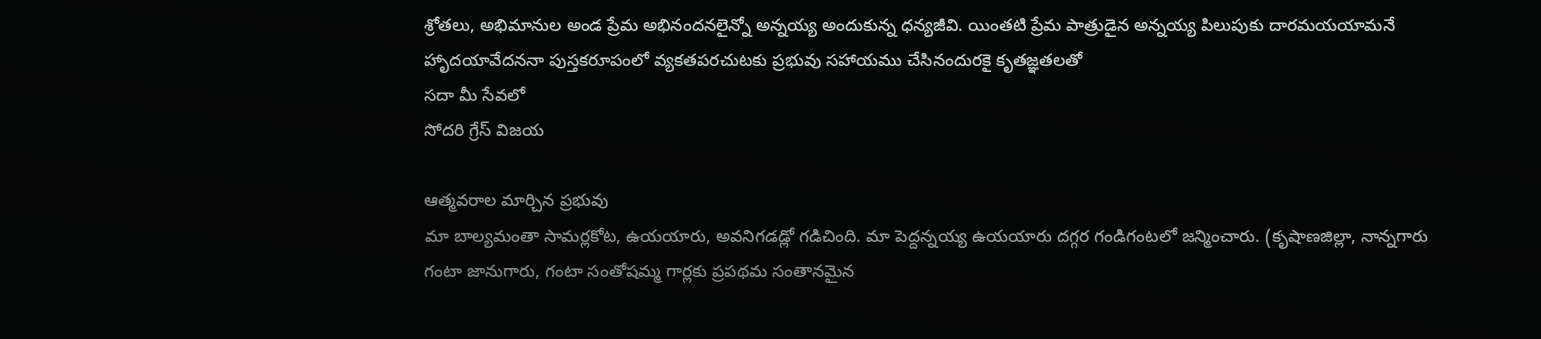శ్రోతలు, అభిమానుల అండ ప్రేమ అభినందనలైన్నో అన్నయ్య అందుకున్న ధన్యజీవి. యింతటి ప్రేమ పాత్రుడైన అన్నయ్య పిలుపుకు దారమయయామనే హాృదయావేదననా పుస్తకరూపంలో వ్యకతపరచుటకు ప్రభువు సహాయము చేసినందురకై కృతజ్ఞతలతో
సదా మీ సేవలో
సోదరి గ్రేస్ విజయ

ఆత్మవరాల మార్చిన ప్రభువు
మా బాల్యమంతా సామర్లకోట, ఉయయారు, అవనిగడడ్లో గడిచింది. మా పెద్దన్నయ్య ఉయయారు దగ్గర గండిగంటలో జన్మించారు. (కృషాణజిల్లా, నాన్నగారు గంటా జానుగారు, గంటా సంతోషమ్మ గార్లకు ప్రపథమ సంతానమైన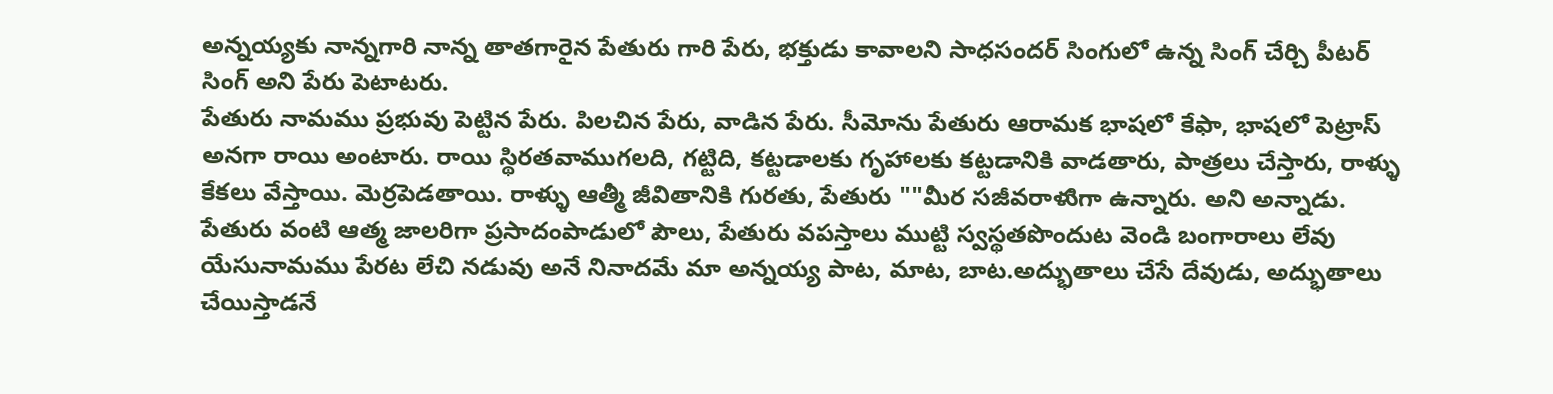అన్నయ్యకు నాన్నగారి నాన్న తాతగారైన పేతురు గారి పేరు, భక్తుడు కావాలని సాధసందర్ సింగులో ఉన్న సింగ్ చేర్చి పీటర్ సింగ్ అని పేరు పెటాటరు.
పేతురు నామము ప్రభువు పెట్టిన పేరు. పిలచిన పేరు, వాడిన పేరు. సీమోను పేతురు ఆరామక భాషలో కేఫా, భాషలో పెట్రాస్ అనగా రాయి అంటారు. రాయి స్థిరతవాముగలది, గట్టిది, కట్టడాలకు గృహాలకు కట్టడానికి వాడతారు, పాత్రలు చేస్తారు, రాళ్ళు కేకలు వేస్తాయి. వెుర్రపెడతాయి. రాళ్ళు ఆత్మీ జీవితానికి గురతు, పేతురు ""మీర సజీవరాళుిగా ఉన్నారు. అని అన్నాడు.
పేతురు వంటి ఆత్మ జాలరిగా ప్రసాదంపాడులో పౌలు, పేతురు వపస్తాలు ముట్టి స్వస్థతపొందుట వెండి బంగారాలు లేవు యేసునామము పేరట లేచి నడువు అనే నినాదమే మా అన్నయ్య పాట, మాట, బాట.అద్భుతాలు చేసే దేవుడు, అద్భుతాలు చేయిస్తాడనే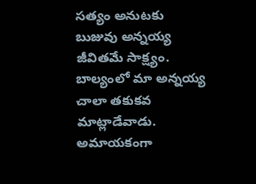సత్యం అనుటకు బుజువు అన్నయ్య జీవితమే సాక్ష్యం.
బాల్యంలో మా అన్నయ్య చాలా తకుకవ మాట్లాడేవాడు. అమాయకంగా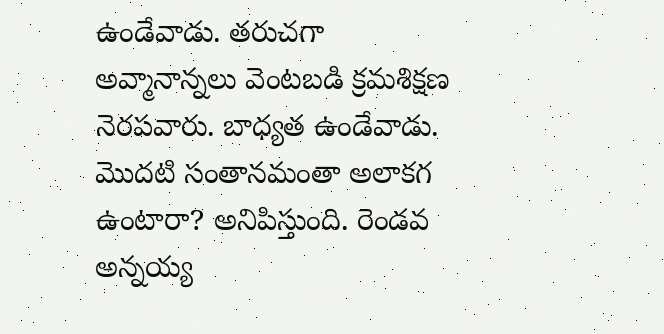ఉండేవాడు. తరుచగా అవ్మానాన్నలు వెంటబడి క్రమశిక్షణ నెరపవారు. బాధ్యత ఉండేవాడు.
మొదటి సంతానమంతా అలాకగ ఉంటారా? అనిపిస్తుంది. రెండవ అన్నయ్య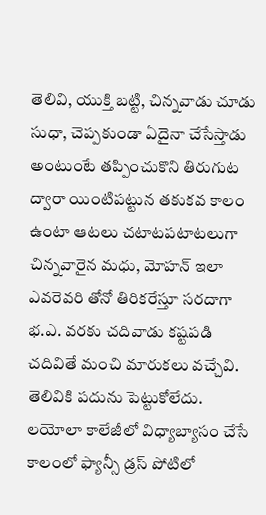తెలివి, యుక్తి బట్టి, చిన్నవాడు చూడు సుధా, చెప్పకుండా ఏదైనా చేసేస్తాడు అంటుంటే తప్పించుకొని తిరుగుట ద్వారా యింటిపట్టున తకుకవ కాలం ఉంటా ఆటలు చటాటపటాటలుగా చిన్నవారైన మధు, మోహన్ ఇలా ఎవరెవరి తోనో తిరికరేస్తూ సరదాగా భ.ఎ. వరకు చదివాడు కష్టపడి చదివితే మంచి మారుకలు వచ్చేవి. తెలివికి పదును పెట్టుకోలేదు. లయోలా కాలేజీలో విధ్యాబ్యాసం చేసే కాలంలో ఫ్యాన్సీ డ్రస్ పోటిలో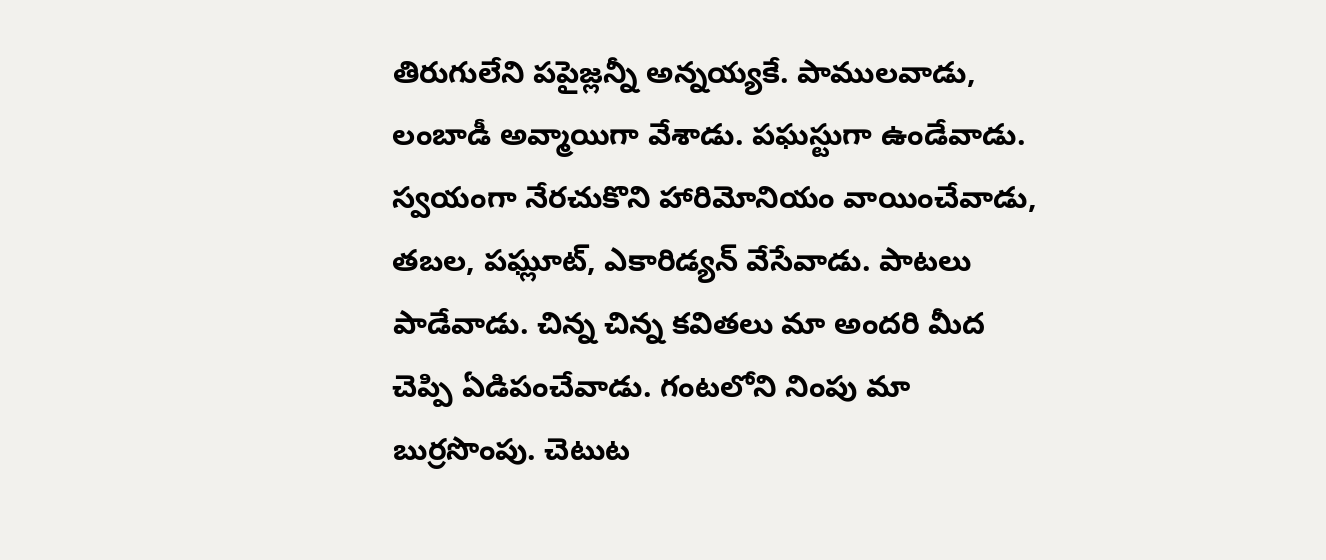తిరుగులేని పపైజ్లన్నీ అన్నయ్యకే. పాములవాడు, లంబాడీ అవ్మాయిగా వేశాడు. పఘస్టుగా ఉండేవాడు. స్వయంగా నేరచుకొని హారిమోనియం వాయించేవాడు, తబల, పఘ్లూట్, ఎకారిడ్యన్ వేసేవాడు. పాటలు పాడేవాడు. చిన్న చిన్న కవితలు మా అందరి మీద చెప్పి ఏడిపంచేవాడు. గంటలోని నింపు మా బుర్రసొంపు. చెటుట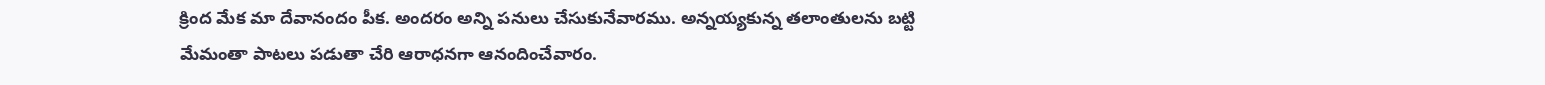క్రింద మేక మా దేవానందం పీక. అందరం అన్ని పనులు చేసుకునేవారము. అన్నయ్యకున్న తలాంతులను బట్టి మేమంతా పాటలు పడుతా చేరి ఆరాధనగా ఆనందించేవారం.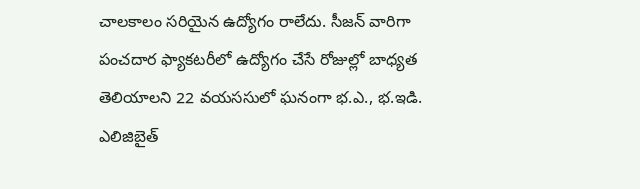చాలకాలం సరియైన ఉద్యోగం రాలేదు. సీజన్ వారిగా పంచదార ఫ్యాకటరీలో ఉద్యోగం చేసే రోజుల్లో బాధ్యత తెలియాలని 22 వయససులో ఘనంగా భ.ఎ., భ.ఇడి. ఎలిజిబైత్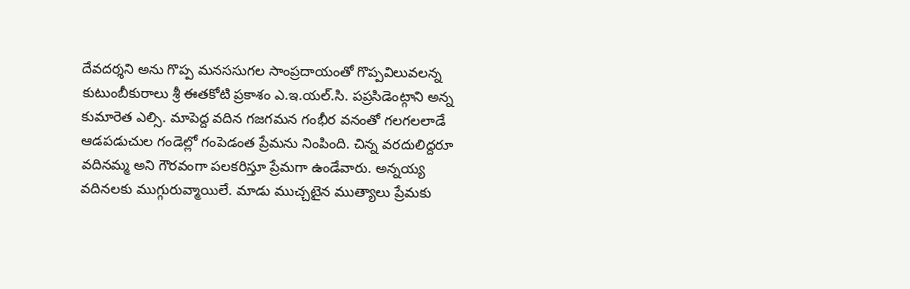దేవదర్శని అను గొప్ప మనససుగల సాంప్రదాయంతో గొప్పవిలువలన్న కుటుంబీకురాలు శ్రీ ఈతకోటి ప్రకాశం ఎ.ఇ.యల్.సి. పప్రసిడెంట్గాని అన్న కుమారెత ఎల్సి. మాపెద్ద వదిన గజగమన గంభీర వనంతో గలగలలాడే ఆడపడుచుల గండెల్లో గంపెడంత ప్రేమను నింపింది. చిన్న వరదులిద్దరూ వదినమ్మ అని గౌరవంగా పలకరిస్తూ ప్రేమగా ఉండేవారు. అన్నయ్య వదినలకు ముగ్గురువ్మాయిలే. మాడు ముచ్చటైన ముత్యాలు ప్రేమకు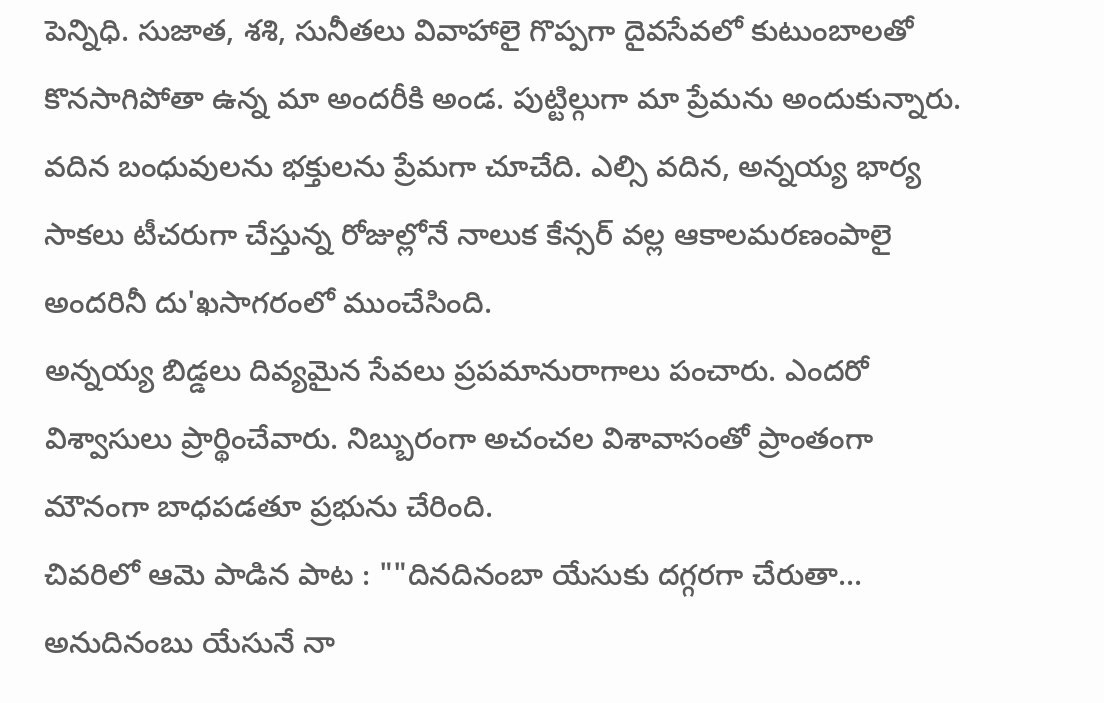పెన్నిధి. సుజాత, శశి, సునీతలు వివాహాలై గొప్పగా దైవసేవలో కుటుంబాలతో కొనసాగిపోతా ఉన్న మా అందరీకి అండ. పుట్టిల్గుగా మా ప్రేమను అందుకున్నారు. వదిన బంధువులను భక్తులను ప్రేమగా చూచేది. ఎల్సి వదిన, అన్నయ్య భార్య సాకలు టీచరుగా చేస్తున్న రోజుల్లోనే నాలుక కేన్సర్ వల్ల ఆకాలమరణంపాలై అందరినీ దు'ఖసాగరంలో ముంచేసింది.
అన్నయ్య బిడ్డలు దివ్యమైన సేవలు ప్రపమానురాగాలు పంచారు. ఎందరో విశ్వాసులు ప్రార్థించేవారు. నిబ్బురంగా అచంచల విశావాసంతో ప్రాంతంగా మౌనంగా బాధపడతూ ప్రభును చేరింది.
చివరిలో ఆమె పాడిన పాట : ""దినదినంబా యేసుకు దగ్గరగా చేరుతా... అనుదినంబు యేసునే నా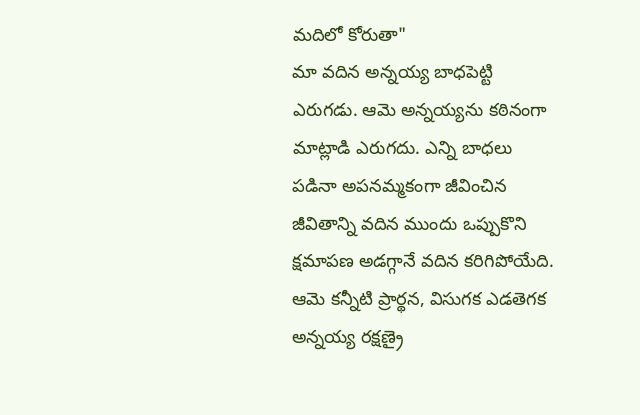మదిలో కోరుతా"
మా వదిన అన్నయ్య బాధపెట్టి ఎరుగడు. ఆమె అన్నయ్యను కఠినంగా మాట్లాడి ఎరుగదు. ఎన్ని బాధలు పడినా అపనమ్మకంగా జీవించిన జీవితాన్ని వదిన ముందు ఒప్పుకొని క్షమాపణ అడగ్గానే వదిన కరిగిపోయేది. ఆమె కన్నీటి ప్రార్థన, విసుగక ఎడతెగక అన్నయ్య రక్షణ్రై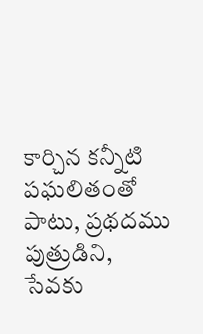కార్చిన కన్నీటి పఘలితంతో పాటు, ప్రథదము పుత్రుడిని, సేవకు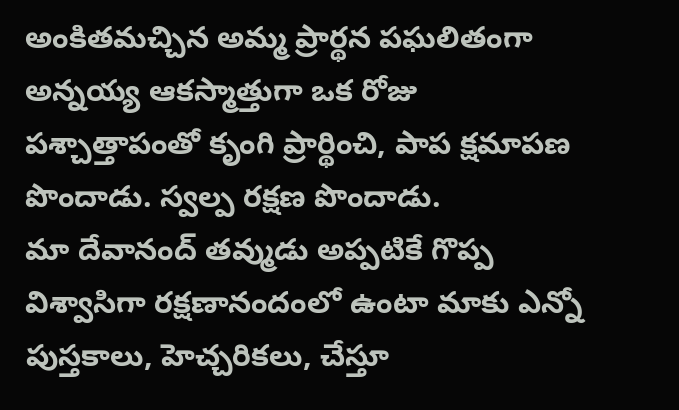అంకితమచ్చిన అమ్మ ప్రార్థన పఘలితంగా అన్నయ్య ఆకస్మాత్తుగా ఒక రోజు పశ్చాత్తాపంతో కృంగి ప్రార్థించి, పాప క్షమాపణ పొందాడు. స్వల్ప రక్షణ పొందాడు.
మా దేవానంద్ తవ్ముడు అప్పటికే గొప్ప విశ్వాసిగా రక్షణానందంలో ఉంటా మాకు ఎన్నో పుస్తకాలు, హెచ్చరికలు, చేస్తూ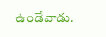ఉండేవాడు.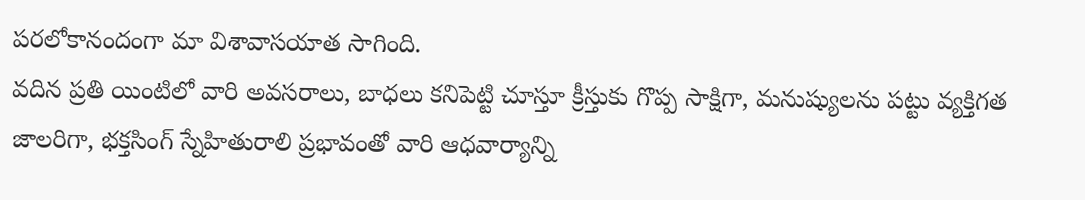పరలోకానందంగా మా విశావాసయాత సాగింది.
వదిన ప్రతి యింటిలో వారి అవసరాలు, బాధలు కనిపెట్టి చూస్తూ క్రీస్తుకు గొప్ప సాక్షిగా, మనుష్యులను పట్టు వ్యక్తిగత జాలరిగా, భక్తసింగ్ స్నేహితురాలి ప్రభావంతో వారి ఆధవార్యాన్ని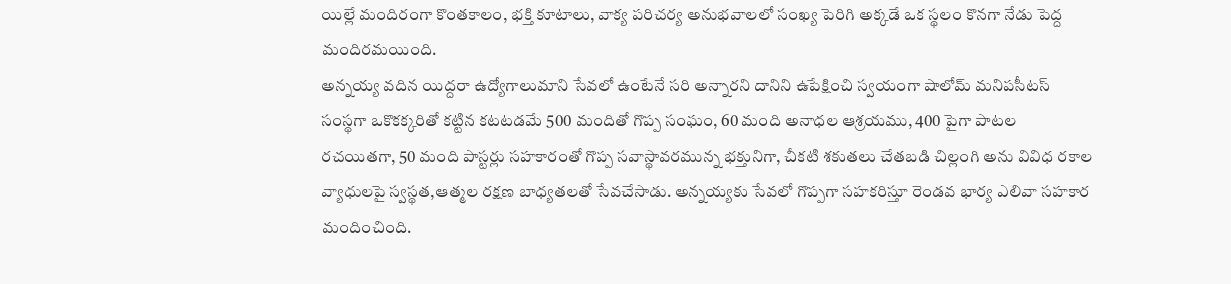యిల్లే మందిరంగా కొంతకాలం, భక్తి కూటాలు, వాక్య పరిచర్య అనుభవాలలో సంఖ్య పెరిగి అక్కడే ఒక స్థలం కొనగా నేడు పెద్ద మందిరమయింది.
అన్నయ్య వదిన యిద్దరా ఉద్యోగాలుమాని సేవలో ఉంటేనే సరి అన్నారని దానిని ఉపేక్షించి స్వయంగా షాలోమ్ మనిపసీటస్ సంస్థగా ఒకొకక్కరితో కట్టిన కటటడమే 500 మందితో గొప్ప సంఘం, 60 మంది అనాధల ఆశ్రయము, 400 పైగా పాటల రచయితగా, 50 మంది పాస్టర్లు సహకారంతో గొప్ప సవాస్థావరమున్న భక్తునిగా, చీకటి శకుతలు చేతబడి చిల్లంగి అను వివిధ రకాల వ్యాధులపై స్వస్థత,ఆత్మల రక్షణ బాధ్యతలతో సేవచేసాడు. అన్నయ్యకు సేవలో గొప్పగా సహకరిస్తూ రెండవ భార్య ఎలివా సహకార మందించింది.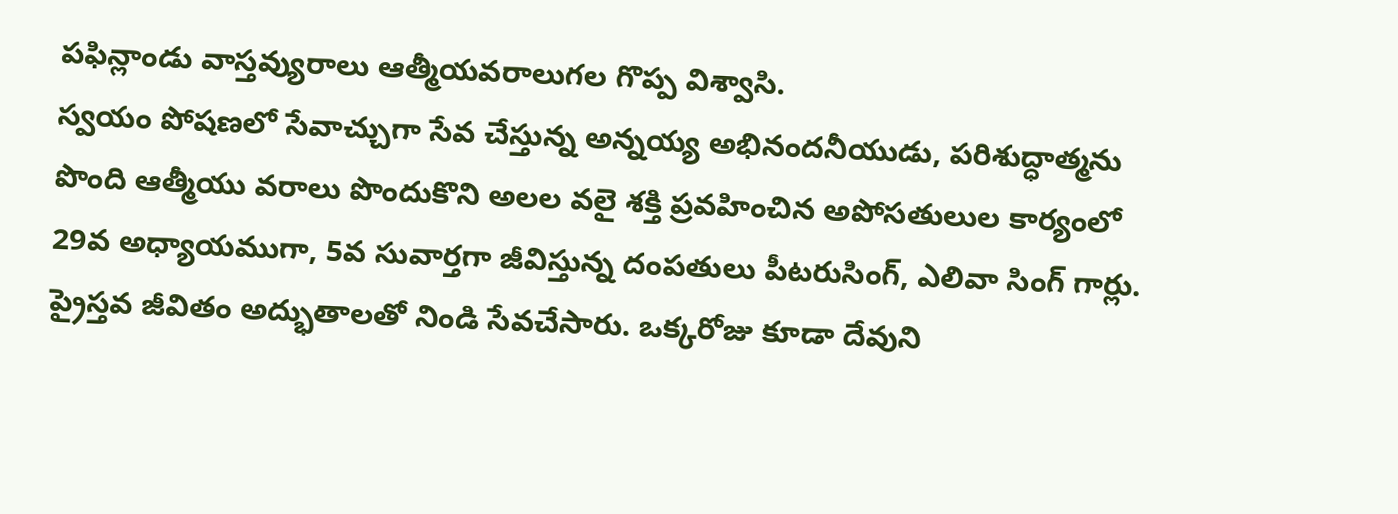పఫిన్లాండు వాస్తవ్యురాలు ఆత్మీయవరాలుగల గొప్ప విశ్వాసి.
స్వయం పోషణలో సేవాచ్చుగా సేవ చేస్తున్న అన్నయ్య అభినందనీయుడు, పరిశుద్ధాత్మను పొంది ఆత్మీయు వరాలు పొందుకొని అలల వలై శక్తి ప్రవహించిన అపోసతులుల కార్యంలో 29వ అధ్యాయముగా, 5వ సువార్తగా జీవిస్తున్న దంపతులు పీటరుసింగ్, ఎలివా సింగ్ గార్లు. ప్రైస్తవ జీవితం అద్భుతాలతో నిండి సేవచేసారు. ఒక్కరోజు కూడా దేవుని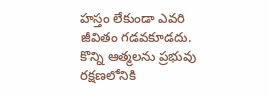హస్తం లేకుండా ఎవరి జీవితం గడవకూడదు. కొన్ని ఆత్మలను ప్రభువు రక్షణలోనికి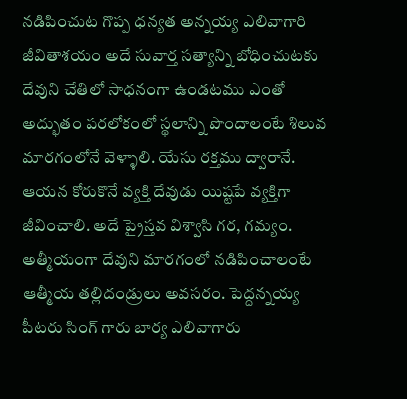నడిపించుట గొప్ప ధన్యత అన్నయ్య ఎలివాగారి జీవితాశయం అదే సువార్త సత్యాన్ని బోధించుటకు దేవుని చేతిలో సాధనంగా ఉండటము ఎంతో అద్భుతం పరలోకంలో స్థలాన్ని పొందాలంటే శిలువ మారగంలోనే వెళ్ళాలి. యేసు రక్తము ద్వారానే. ఆయన కోరుకొనే వ్యక్తి దేవుడు యిష్టపే వ్యక్తిగా జీవించాలి. అదే ప్రైస్తవ విశ్వాసి గర, గమ్యం. అత్మీయంగా దేవుని మారగంలో నడిపించాలంటే ఆత్మీయ తల్లిదండ్రులు అవసరం. పెద్దన్నయ్య పీటరు సింగ్ గారు బార్య ఎలివాగారు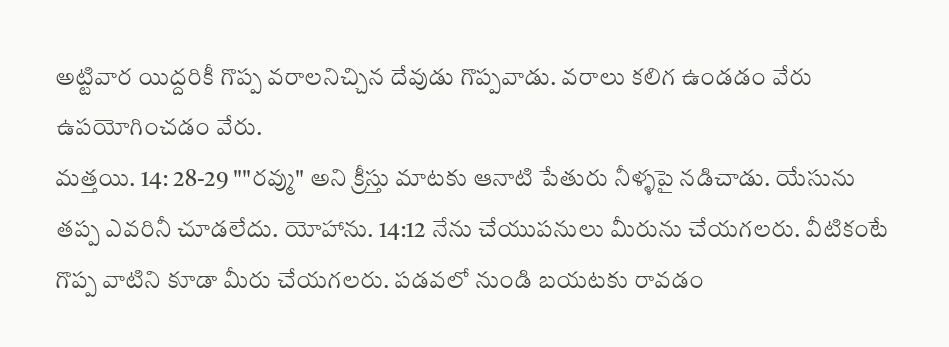అట్టివార యిద్దరికీ గొప్ప వరాలనిచ్చిన దేవుడు గొప్పవాడు. వరాలు కలిగ ఉండడం వేరు ఉపయోగించడం వేరు.
మత్తయి. 14: 28-29 ""రవ్ము" అని క్రీస్తు మాటకు ఆనాటి పేతురు నీళ్ళపై నడిచాడు. యేసును తప్ప ఎవరినీ చూడలేదు. యోహాను. 14:12 నేను చేయుపనులు మీరును చేయగలరు. వీటికంటే గొప్ప వాటిని కూడా మీరు చేయగలరు. పడవలో నుండి బయటకు రావడం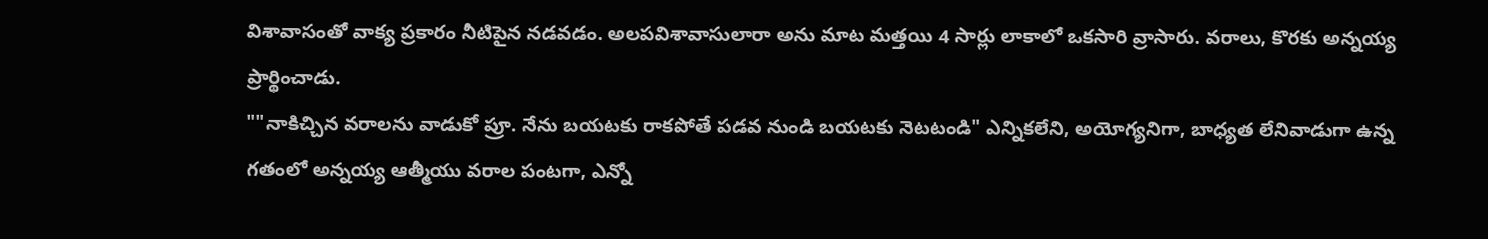విశావాసంతో వాక్య ప్రకారం నీటిపైన నడవడం. అలపవిశావాసులారా అను మాట మత్తయి 4 సార్లు లాకాలో ఒకసారి వ్రాసారు. వరాలు, కొరకు అన్నయ్య ప్రార్థించాడు.
""నాకిచ్చిన వరాలను వాడుకో ప్రూ. నేను బయటకు రాకపోతే పడవ నుండి బయటకు నెటటండి" ఎన్నికలేని, అయోగ్యనిగా, బాధ్యత లేనివాడుగా ఉన్న గతంలో అన్నయ్య ఆత్మీయు వరాల పంటగా, ఎన్నో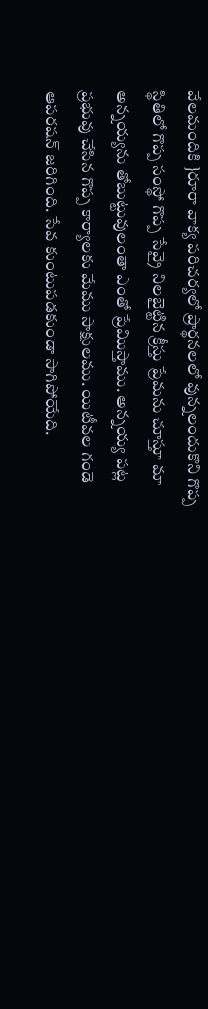వేలమందికి }రూరా వాక్య పరిచర్యలో ప్రార్థనలలో వున్నలందుకొని గొప్ప స్థితిలో గొప్ప సంస్థో గొప్ప సేవ్రై నిలబైట్టిన క్రీస్తు ప్రేమను చూస్తూ మా అన్నయ్యను తోబుట్టువులంతా ఎంతో ప్రేమిుస్తాము. అన్నయ్య పట్ల ప్రభువు చేసిన గొప్ప కార్యాలకు మేము సాక్షులము. యిటీవల గండె ఆపరషన్ జరిగింది. సేవ కుంటుపడకుండా సాగిపోయేది.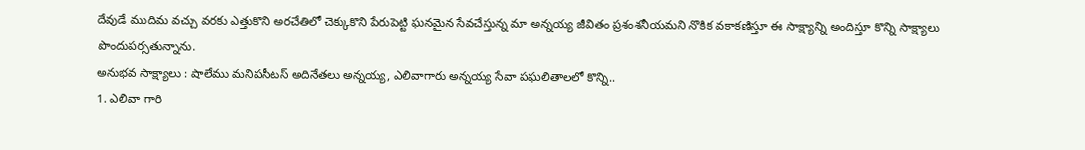దేవుడే ముదిమ వచ్చు వరకు ఎత్తుకొని అరచేతిలో చెక్కుకొని పేరుపెట్టి ఘనమైన సేవచేస్తున్న మా అన్నయ్య జీవితం ప్రశంశనీయమని నొకిక వకాకణిస్తూ ఈ సాక్ష్యాన్ని అందిస్తూ కొన్ని సాక్ష్యాలు పొందుపర్సతున్నాను.
అనుభవ సాక్ష్యాలు : షాలేము మనిపసీటస్ అదినేతలు అన్నయ్య, ఎలివాగారు అన్నయ్య సేవా పఘలితాలలో కొన్ని..
1. ఎలివా గారి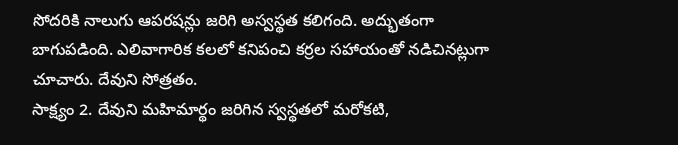సోదరికి నాలుగు ఆపరషన్లు జరిగి అస్వస్థత కలిగంది. అద్భుతంగా బాగుపడింది. ఎలివాగారిక కలలో కనిపంచి కర్రల సహాయంతో నడిచినట్లుగా చూచారు. దేవుని సోత్రతం.
సాక్ష్యం 2. దేవుని మహిమార్థం జరిగిన స్వస్థతలో మరోకటి,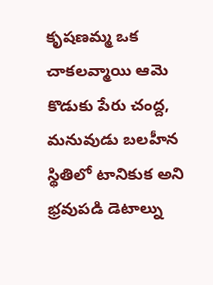కృషణమ్మ ఒక చాకలవ్మాయి ఆమె కొడుకు పేరు చంద్ద, మనువుడు బలహీన స్థితిలో టానికుక అని భ్రవుపడి డెటాల్ను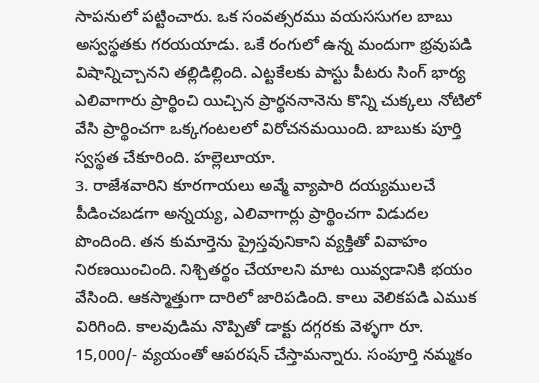సాపనులో పట్టించారు. ఒక సంవత్సరము వయససుగల బాబు అస్వస్థతకు గరయయాడు. ఒకే రంగులో ఉన్న మందుగా భ్రవుపడి విషాన్నిచ్చానని తల్లిడిల్లింది. ఎట్టకేలకు పాస్టు పీటరు సింగ్ భార్య ఎలివాగారు ప్రార్థించి యిచ్చిన ప్రార్థననానెను కొన్ని చుక్కలు నోటిలో వేసి ప్రార్థించగా ఒక్కగంటలలో విరోచనమయింది. బాబుకు పూర్తి స్వస్థత చేకూరింది. హల్లెలూయా.
3. రాజేశవారిని కూరగాయలు అవ్మే వ్యాపారి దయ్యములచే పీడించబడగా అన్నయ్య, ఎలివాగార్లు ప్రార్థించగా విడుదల పొందింది. తన కుమార్తెను ప్రైస్తవునికాని వ్యక్తితో వివాహం నిరణయించింది. నిశ్చితర్థం చేయాలని మాట యివ్వడానికి భయం వేసింది. ఆకస్మాత్తుగా దారిలో జారిపడింది. కాలు వెలికపడి ఎముక విరిగింది. కాలవుడిమ నొప్పితో డాక్టు దగ్గరకు వెళ్ళగా రూ. 15,000/- వ్యయంతో ఆపరషన్ చేస్తామన్నారు. సంపూర్తి నమ్మకం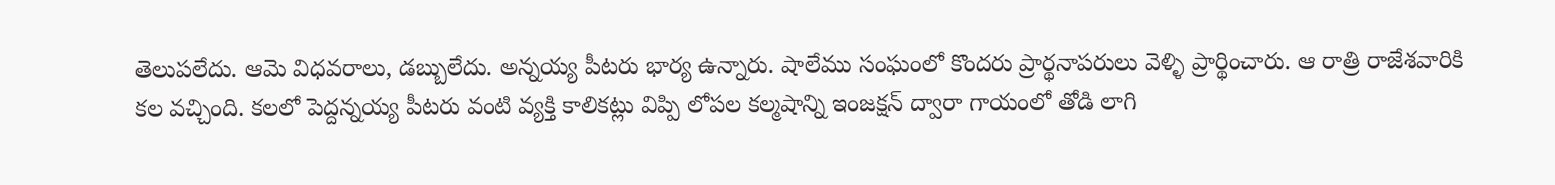తెలుపలేదు. ఆమె విధవరాలు, డబ్బులేదు. అన్నయ్య పీటరు భార్య ఉన్నారు. షాలేము సంఘంలో కొందరు ప్రార్థనాపరులు వెళ్ళి ప్రార్థించారు. ఆ రాత్రి రాజేశవారికి కల వచ్చింది. కలలో పెద్దన్నయ్య పీటరు వంటి వ్యక్తి కాలికట్లు విప్పి లోపల కల్మషాన్ని ఇంజక్షన్ ద్వారా గాయంలో తోడి లాగి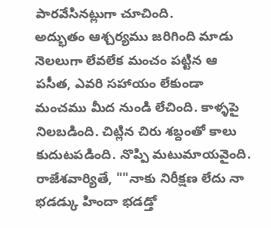పారవేసినట్లుగా చూచింది.
అద్భుతం ఆశ్చర్యము జరిగింది మాడు నెలలుగా లేవలేక మంచం పట్టిన ఆ పసీత, ఎవరి సహాయం లేకుండా మంచము మీద నుండి లేచింది. కాళ్ళపై నిలబడింది. చిట్లిన చిరు శబ్దంతో కాలు కుదుటపడింది. నొప్పి మటుమాయవైంది. రాజేశవార్యితే, ""నాకు నిరీక్షణ లేదు నా భడడ్కు హిందా భడడ్తో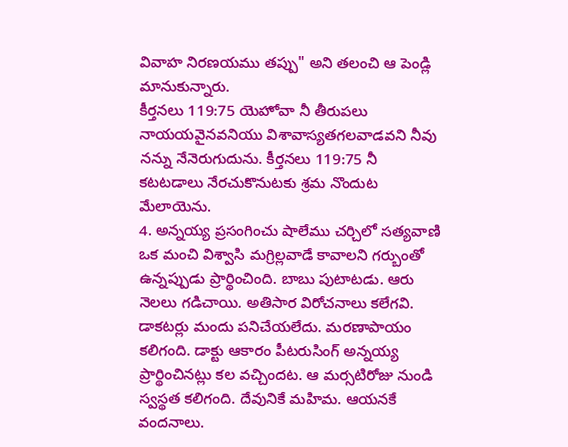వివాహ నిరణయము తప్పు" అని తలంచి ఆ పెండ్లి మానుకున్నారు.
కీర్తనలు 119:75 యెహోవా నీ తీరుపలు నాయయవైనవనియు విశావాస్యతగలవాడవని నీవు నన్ను నేనెరుగుదును. కీర్తనలు 119:75 నీ కటటడాలు నేరచుకొనుటకు శ్రమ నొందుట మేలాయెను.
4. అన్నయ్య ప్రసంగించు షాలేము చర్చిలో సత్యవాణి ఒక మంచి విశ్వాసి మగ్రిల్లవాడే కావాలని గర్బుంతో ఉన్నప్పుడు ప్రార్థించింది. బాబు పుటాటడు. ఆరు నెలలు గడిచాయి. అతిసార విరోచనాలు కలేగవి. డాకటర్లు మందు పనిచేయలేదు. మరణాపాయం కలిగంది. డాక్టు ఆకారం పీటరుసింగ్ అన్నయ్య ప్రార్థించినట్లు కల వచ్చిందట. ఆ మర్సటిరోజు నుండి స్వస్థత కలిగంది. దేవునికే మహిమ. ఆయనకే వందనాలు.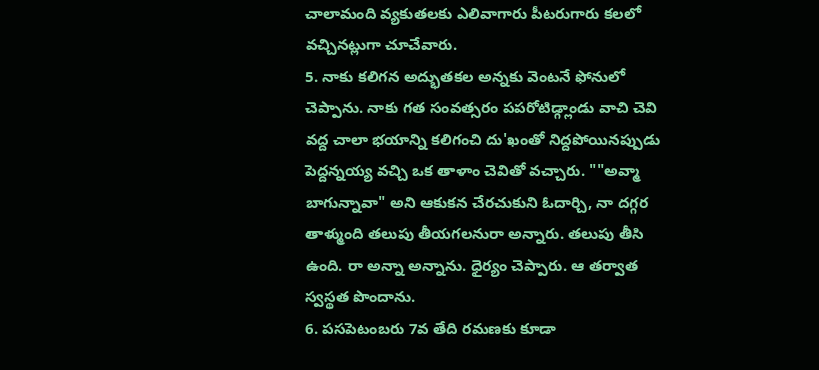చాలామంది వ్యకుతలకు ఎలివాగారు పీటరుగారు కలలో వచ్చినట్లుగా చూచేవారు.
5. నాకు కలిగన అద్భుతకల అన్నకు వెంటనే ఫోనులో చెప్పాను. నాకు గత సంవత్సరం పపరోటిడ్గ్లాండు వాచి చెవి వద్ద చాలా భయాన్ని కలిగంచి దు'ఖంతో నిద్దపోయినప్పుడు పెద్దన్నయ్య వచ్చి ఒక తాళాం చెవితో వచ్చారు. ""అవ్మా బాగున్నావా" అని ఆకుకన చేరచుకుని ఓదార్చి, నా దగ్గర తాళ్ముంది తలుపు తీయగలనురా అన్నారు. తలుపు తీసి ఉంది. రా అన్నా అన్నాను. ధైర్యం చెప్పారు. ఆ తర్వాత స్వస్థత పొందాను.
6. పసపెటంబరు 7వ తేది రమణకు కూడా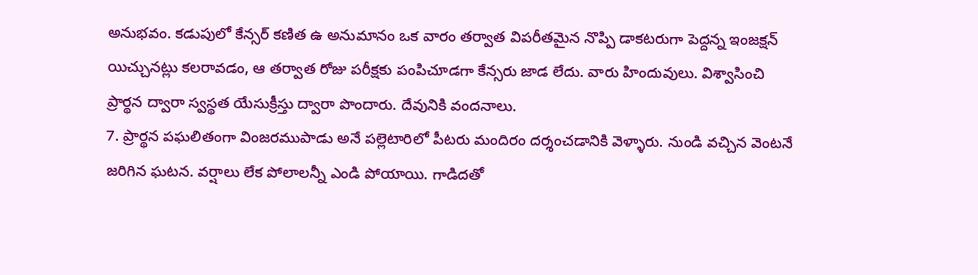అనుభవం. కడుపులో కేన్సర్ కణిత ఉ అనుమానం ఒక వారం తర్వాత విపరీతమైన నొప్పి డాకటరుగా పెద్దన్న ఇంజక్షన్ యిచ్చునట్లు కలరావడం, ఆ తర్వాత రోజు పరీక్షకు పంపిచూడగా కేన్సరు జాడ లేదు. వారు హిందువులు. విశ్వాసించి ప్రార్థన ద్వారా స్వస్థత యేసుక్రీస్తు ద్వారా పొందారు. దేవునికి వందనాలు.
7. ప్రార్థన పఘలితంగా వింజరముపాడు అనే పల్లెటారిలో పీటరు మందిరం దర్శంచడానికి వెళ్ళారు. నుండి వచ్చిన వెంటనే జరిగిన ఘటన. వర్షాలు లేక పోలాలన్నీ ఎండి పోయాయి. గాడిదతో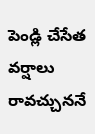పెండ్లి చేసేత వర్షాలు రావచ్చుననే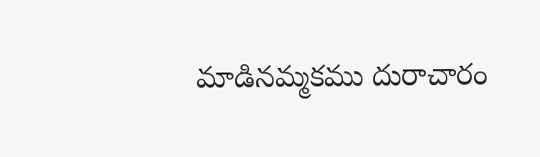మాడినమ్మకము దురాచారం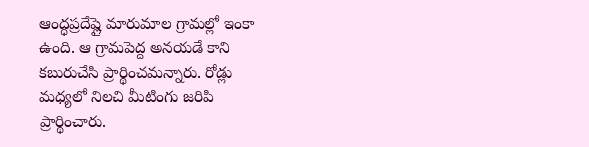ఆంద్ధప్రదేష్లై మారుమాల గ్రామల్లో ఇంకా ఉంది. ఆ గ్రామపెద్ద అనయడే కాని కబురుచేసి ప్రార్థించమన్నారు. రోడ్లు మధ్యలో నిలచి మీటింగు జరిపి ప్రార్థించారు.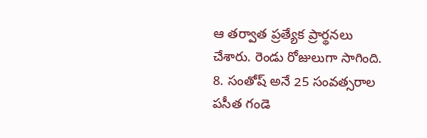ఆ తర్వాత ప్రత్యేక ప్రార్థనలు చేశారు. రెండు రోజులుగా సాగింది.
8. సంతోష్ అనే 25 సంవత్సరాల పసీత గండె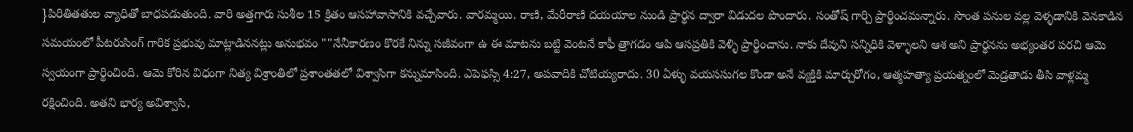}పిరితితతుల వ్యాధితో బాధపడుతుంది. వారి అత్తగారు సుశీల 15 క్రితం ఆసహావాసానికి వచ్చేవారు. వారమ్మయి. రాణి, మేరీరాణి దయయాల నుండి ప్రార్థన ద్వారా విడుదల పొందారు. సంతోష్ గార్చి ప్రార్థించమన్నారు. సొంత పనుల వల్ల వెళ్ళడానికి వెనకాడిన సమయంలో పీటరుసింగ్ గారిక ప్రభువు మాట్లాడిననట్లు అనుభవం ""నేనీకారణం కొరకే నిన్ను సజీవంగా ఉ ఈ మాటను బట్టి వెంటనే కాఫీ త్రాగడం ఆపి ఆసప్రతికి వెళ్ళి ప్రార్థించాను. నాకు దేవుని సన్నిధికి వెళ్ళాలని ఆశ అని ప్రార్థనను అభ్యంతర పరచి ఆమె స్వయంగా ప్రార్థించింది. ఆమె కోరిన విధంగా నిత్య విశ్రాంతిలో ప్రశాంతతలో విశ్వాసిగా కన్నుమాసింది. ఎపెఫస్సి 4:27, అపవాదికి చోటియ్యరాదు. 30 ఏళ్ళు వయససుగల కొండా అనే వ్యక్తికి మార్చురోగం, ఆత్మహత్యా ప్రయత్నంలో వెుడ్రతాడు తీసి వాళ్లమ్మ రక్షించింది. అతని భార్య అవిశ్వాసి,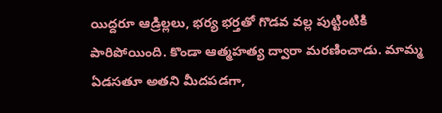యిద్దరూ ఆడ్రిల్లలు, భర్య భర్తతో గొడవ వల్ల పుట్టింటికి పారిపోయింది. కొండా ఆత్మహత్య ద్వారా మరణించాడు. మామ్మ ఏడసతూ అతని మీదపడగా,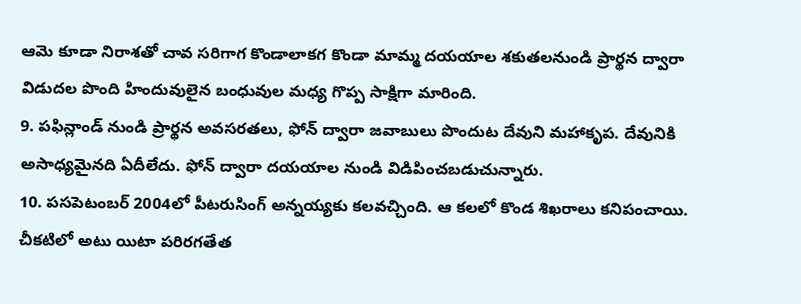ఆమె కూడా నిరాశతో చావ సరిగాగ కొండాలాకగ కొండా మామ్మ దయయాల శకుతలనుండి ప్రార్థన ద్వారా విడుదల పొంది హిందువులైన బంధువుల మధ్య గొప్ప సాక్షిగా మారింది.
9. పఫిన్లాండ్ నుండి ప్రార్థన అవసరతలు, ఫోన్ ద్వారా జవాబులు పొందుట దేవుని మహాకృప. దేవునికి అసాధ్యమైనది ఏదీలేదు. ఫోన్ ద్వారా దయయాల నుండి విడిపించబడుచున్నారు.
10. పసపెటంబర్ 2004లో పీటరుసింగ్ అన్నయ్యకు కలవచ్చింది. ఆ కలలో కొండ శిఖరాలు కనిపంచాయి. చీకటిలో అటు యిటా పరిరగతేత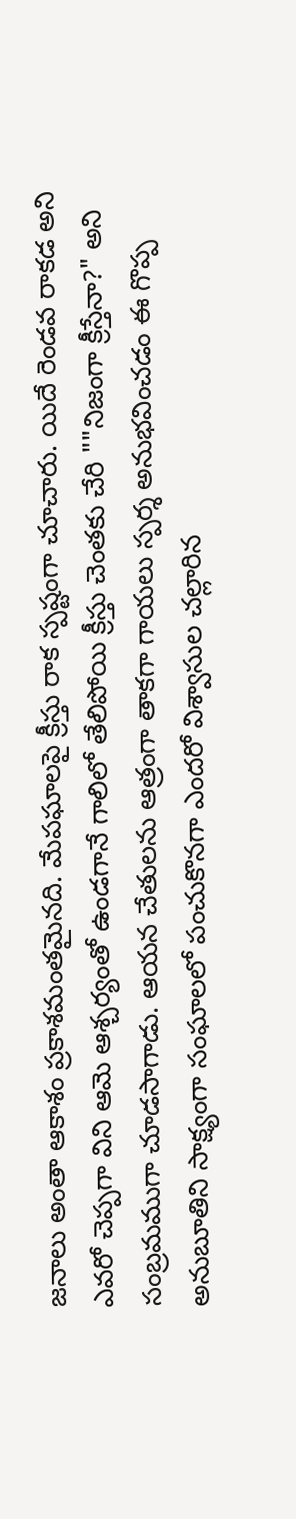జనాలు అంతా ఆకాశం ప్రకాశమంతమైనది. మేపఘాలపై క్రీస్తు రాక స్పష్టంగా చూచారు. యిదే రెండవ రాకడ అని ఎవరో చెప్పగా విని ఆమె ఆశ్చర్యంతో ఉండగానే గాలిలో తేలిపోయి క్రీస్తు చెంతకు చేరి ""నిజంగా క్రీస్తేనా?" అని సంబ్రమముగా చూడసాగాడు. ఆయన చేతులను ఆత్రంగా తాకగా గాయలు స్పర్శ అనుభవించడం ఈ గొప్ప అనుబూతిని సాక్ష్యంగా సంఘాలలో పంచుకొనగా ఎందరో విశ్వాసుల చల్లారిన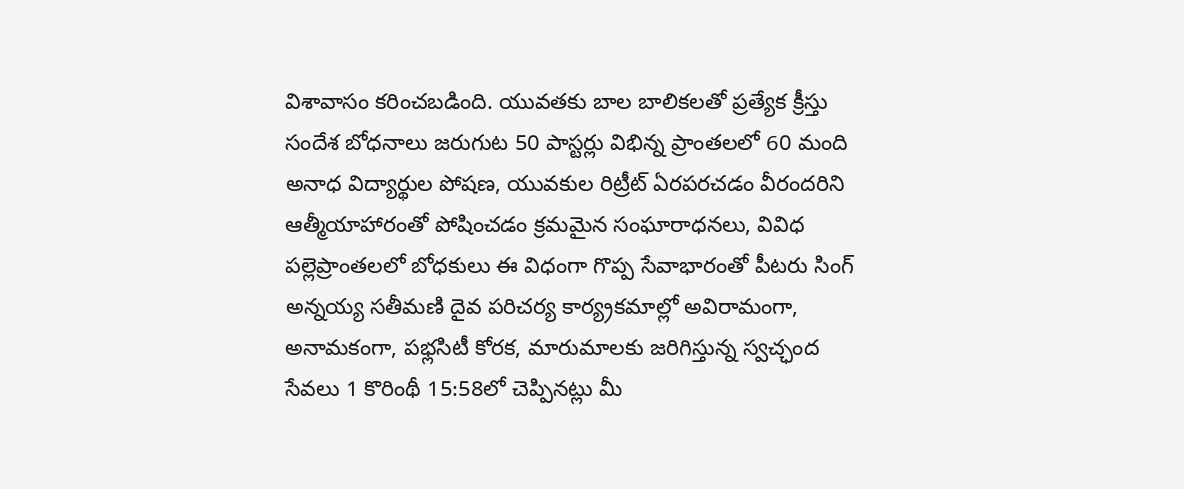విశావాసం కరించబడింది. యువతకు బాల బాలికలతో ప్రత్యేక క్రీస్తు సందేశ బోధనాలు జరుగుట 50 పాస్టర్లు విభిన్న ప్రాంతలలో 60 మంది అనాధ విద్యార్థుల పోషణ, యువకుల రిట్రీట్ ఏరపరచడం వీరందరిని ఆత్మీయాహారంతో పోషించడం క్రమమైన సంఘారాధనలు, వివిధ పల్లెప్రాంతలలో బోధకులు ఈ విధంగా గొప్ప సేవాభారంతో పీటరు సింగ్ అన్నయ్య సతీమణి దైవ పరిచర్య కార్య్రకమాల్లో అవిరామంగా, అనామకంగా, పభ్లసిటీ కోరక, మారుమాలకు జరిగిస్తున్న స్వచ్ఛంద సేవలు 1 కొరింథీ 15:58లో చెప్పినట్లు మీ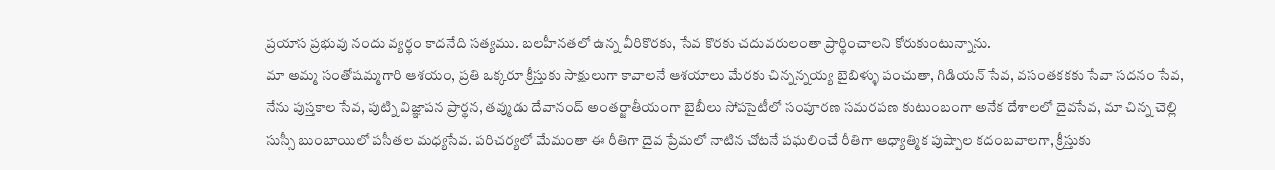ప్రయాస ప్రభువు నందు వ్యర్థం కాదనేది సత్యము. బలహీనతలో ఉన్న వీరికొరకు, సేవ కొరకు చదువరులంతా ప్రార్థించాలని కోరుకుంటున్నాను.
మా అమ్మ సంతోషమ్మగారి ఆశయం, ప్రతి ఒక్కరూ క్రీస్తుకు సాక్షులుగా కావాలనే ఆశయాలు మేరకు చిన్నన్నయ్య బైబిళ్ళు పంచుతా, గిడియన్ సేవ, వసంతకకకు సేవా సదనం సేవ, నేను పుస్తకాల సేవ, పుట్ని విజ్ఞాపన ప్రార్థన, తవ్ముడు దేవానంద్ అంతర్జాతీయంగా బైబీలు సోపసైటీలో సంపూరణ సమరపణ కుటుంబంగా అనేక దేశాలలో దైవసేవ, మా చిన్న చెల్లి సుస్సీ బుంబాయిలో పసీతల మధ్యసేవ. పరిచర్యలో మేమంతా ఈ రీతిగా దైవ ప్రేమలో నాటిన చోటనే పఘలించే రీతిగా ఆధ్యాత్మిక పుష్పాల కదంబవాలగా, క్రీస్తుకు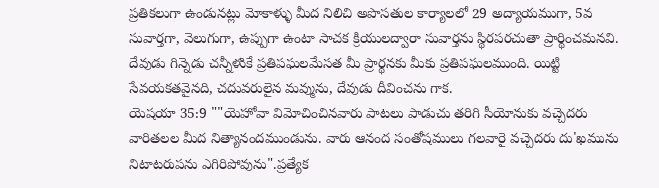ప్రతికలుగా ఉండునట్లు మోకాళ్ళు మీద నిలిచి అపొసతుల కార్యాలలో 29 అద్యాయముగా, 5వ సువార్తగా, వెలుగుగా, ఉప్పుగా ఉంటా సాచక క్రియులద్వారా సువార్తను స్థిరపరచుతా ప్రార్థించమనవి. దేవుడు గిన్నెడు చన్నీళుికే ప్రతిపఘలమేసత మీ ప్రార్థనకు మీకు ప్రతిపఘలముంది. యిట్టి సేవయకతవైనది, చదువరులైన మవ్మును, దేవుడు దీవించను గాక.
యెషయా 35:9 ""యెహోవా విమోచించినవారు పాటలు పాడుచు తరిగి సీయోనుకు వచ్చెదరు వారితలల మీద నిత్యానందముండును. వారు ఆనంద సంతోషములు గలవారై వచ్చెదరు దు'ఖమును నిటాటరుపను ఎగిరిపోవును".ప్రత్యేక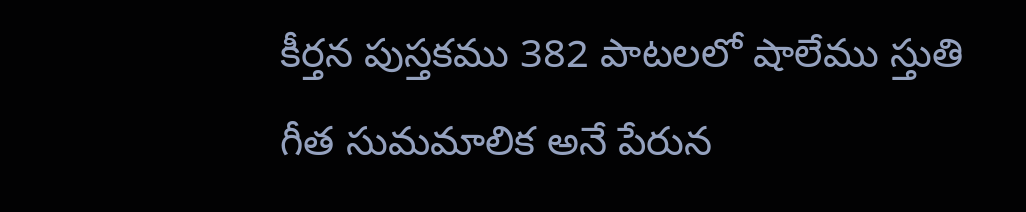కీర్తన పుస్తకము 382 పాటలలో షాలేము స్తుతి గీత సుమమాలిక అనే పేరున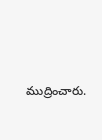ముద్రించారు.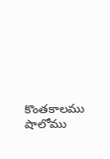కొంతకాలము షాలోము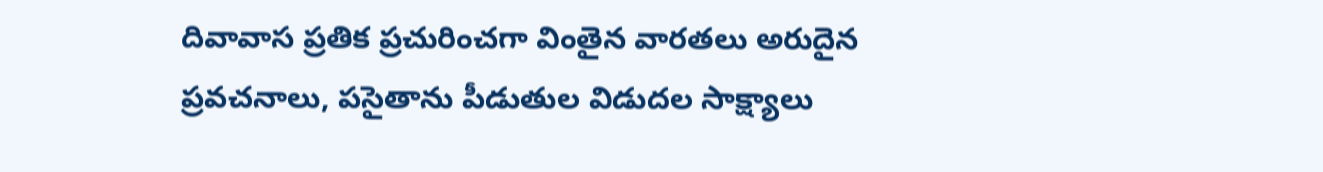దివావాస ప్రతిక ప్రచురించగా వింతైన వారతలు అరుదైన ప్రవచనాలు, పసైతాను పీడుతుల విడుదల సాక్ష్యాలు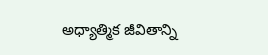అధ్యాత్మిక జీవితాన్ని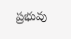ప్రభువు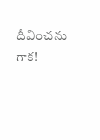దీవించను గాక!